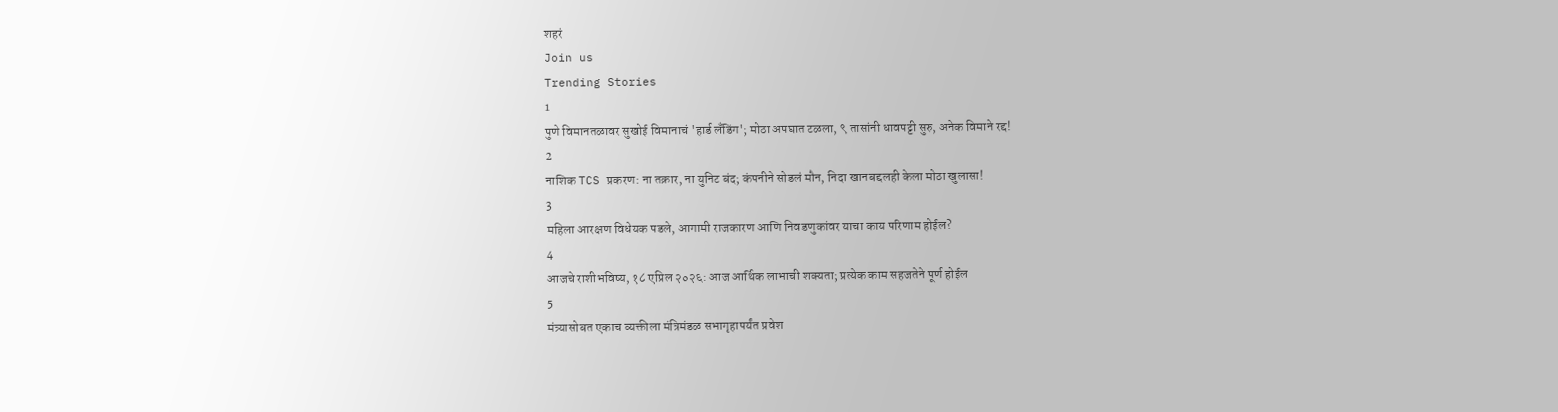शहरं
Join us
Trending Stories
1
पुणे विमानतळावर सुखोई विमानाचं 'हार्ड लँडिंग'; मोठा अपघात टळला, ९ तासांनी धावपट्टी सुरु, अनेक विमाने रद्द!
2
नाशिक TCS प्रकरण: ना तक्रार, ना युनिट बंद; कंपनीने सोडलं मौन, निदा खानबद्दलही केला मोठा खुलासा!
3
महिला आरक्षण विधेयक पडले, आगामी राजकारण आणि निवडणुकांवर याचा काय परिणाम होईल?
4
आजचे राशीभविष्य, १८ एप्रिल २०२६: आज आर्थिक लाभाची शक्यता; प्रत्येक काम सहजतेने पूर्ण होईल
5
मंत्र्यासोबत एकाच व्यक्तीला मंत्रिमंडळ सभागृहापर्यंत प्रवेश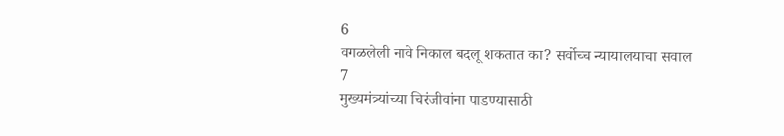6
वगळलेली नावे निकाल बदलू शकतात का? सर्वोच्च न्यायालयाचा सवाल
7
मुख्यमंत्र्यांच्या चिरंजीवांना पाडण्यासाठी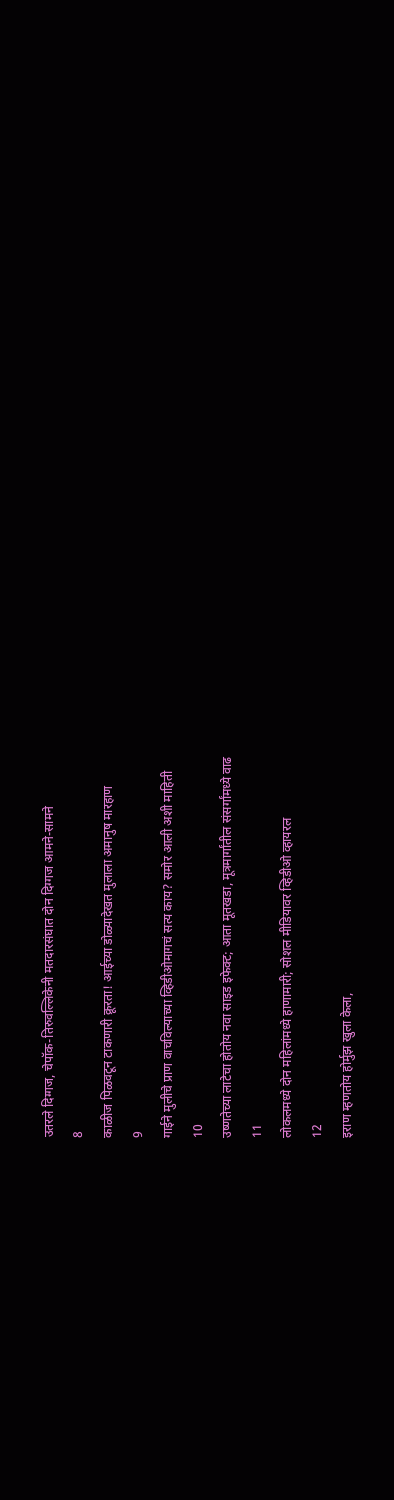उतरले दिग्गज, चेपॉक-तिरुवल्लिकेनी मतदारसंघात दोन दिग्गज आमने-सामने
8
काळीज पिळवटून टाकणारी क्रूरता! आईच्या डोळ्यादेखत मुलाला अमानुष मारहाण
9
गाईने मुलीचे प्राण वाचविल्याच्या व्हिडीओमागचं सत्य काय? समोर आली अशी माहिती
10
उष्णतेच्या लाटेचा होतोय नवा साइड इफेक्ट; आता मूतखडा, मूत्रमार्गांतील संसर्गांमध्ये वाढ
11
लोकलमध्ये दोन महिलांमध्ये हाणामारी; सोशल मीडियावर व्हिडीओ व्हायरल
12
इराण म्हणतोय होर्मुझ खुला केला,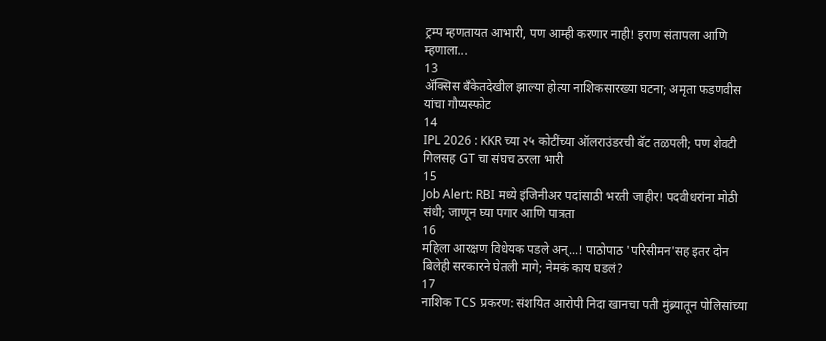ट्रम्प म्हणतायत आभारी, पण आम्ही करणार नाही! इराण संतापला आणि म्हणाला...
13
ॲक्सिस बँकेतदेखील झाल्या होत्या नाशिकसारख्या घटना; अमृता फडणवीस यांचा गौप्यस्फोट
14
IPL 2026 : KKR च्या २५ कोटींच्या ऑलराउंडरची बॅट तळपली; पण शेवटी गिलसह GT चा संघच ठरला भारी
15
Job Alert: RBI मध्ये इंजिनीअर पदांसाठी भरती जाहीर! पदवीधरांना मोठी संधी; जाणून घ्या पगार आणि पात्रता
16
महिला आरक्षण विधेयक पडले अन्...! पाठोपाठ 'परिसीमन'सह इतर दोन बिलेही सरकारने घेतली मागे; नेमकं काय घडलं?
17
नाशिक TCS प्रकरण: संशयित आरोपी निदा खानचा पती मुंब्र्यातून पोलिसांच्या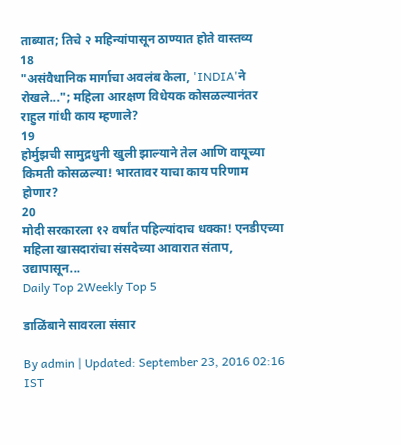ताब्यात; तिचे २ महिन्यांपासून ठाण्यात होते वास्तव्य
18
"असंवैधानिक मार्गाचा अवलंब केला, 'INDIA'ने रोखले..."; महिला आरक्षण विधेयक कोसळल्यानंतर राहुल गांधी काय म्हणाले?
19
होर्मुझची सामुद्रधुनी खुली झाल्याने तेल आणि वायूच्या किमती कोसळल्या! भारतावर याचा काय परिणाम होणार?
20
मोदी सरकारला १२ वर्षांत पहिल्यांदाच धक्का! एनडीएच्या महिला खासदारांचा संसदेच्या आवारात संताप, उद्यापासून...
Daily Top 2Weekly Top 5

डाळिंबाने सावरला संसार

By admin | Updated: September 23, 2016 02:16 IST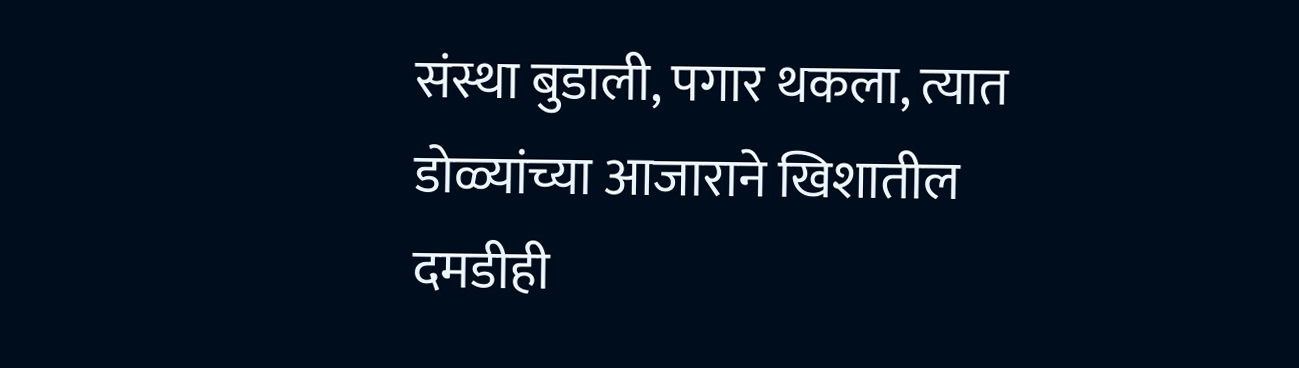संस्था बुडाली, पगार थकला, त्यात डोळ्यांच्या आजाराने खिशातील दमडीही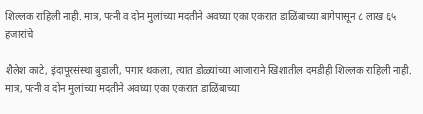शिल्लक राहिली नाही. मात्र, पत्नी व दोन मुलांच्या मदतीने अवघ्या एका एकरात डाळिंबाच्या बागेपासून ८ लाख ६५ हजारांचे

शैलेश काटे, इंदापूरसंस्था बुडाली, पगार थकला, त्यात डोळ्यांच्या आजाराने खिशातील दमडीही शिल्लक राहिली नाही. मात्र, पत्नी व दोन मुलांच्या मदतीने अवघ्या एका एकरात डाळिंबाच्या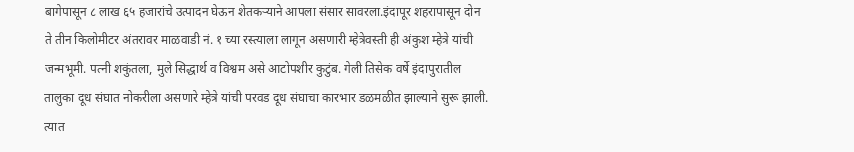बागेपासून ८ लाख ६५ हजारांचे उत्पादन घेऊन शेतकऱ्याने आपला संसार सावरला.इंदापूर शहरापासून दोन ते तीन किलोमीटर अंतरावर माळवाडी नं. १ च्या रस्त्याला लागून असणारी म्हेत्रेवस्ती ही अंकुश म्हेत्रे यांची जन्मभूमी. पत्नी शकुंतला, मुले सिद्धार्थ व विश्वम असे आटोपशीर कुटुंब. गेली तिसेक वर्षे इंदापुरातील तालुका दूध संघात नोकरीला असणारे म्हेत्रे यांची परवड दूध संघाचा कारभार डळमळीत झाल्याने सुरू झाली. त्यात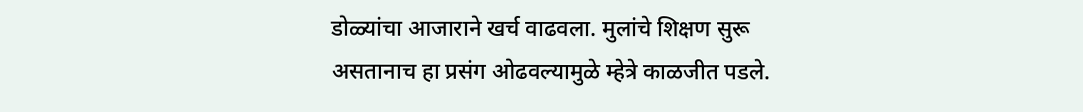डोळ्यांचा आजाराने खर्च वाढवला. मुलांचे शिक्षण सुरू असतानाच हा प्रसंग ओढवल्यामुळे म्हेत्रे काळजीत पडले.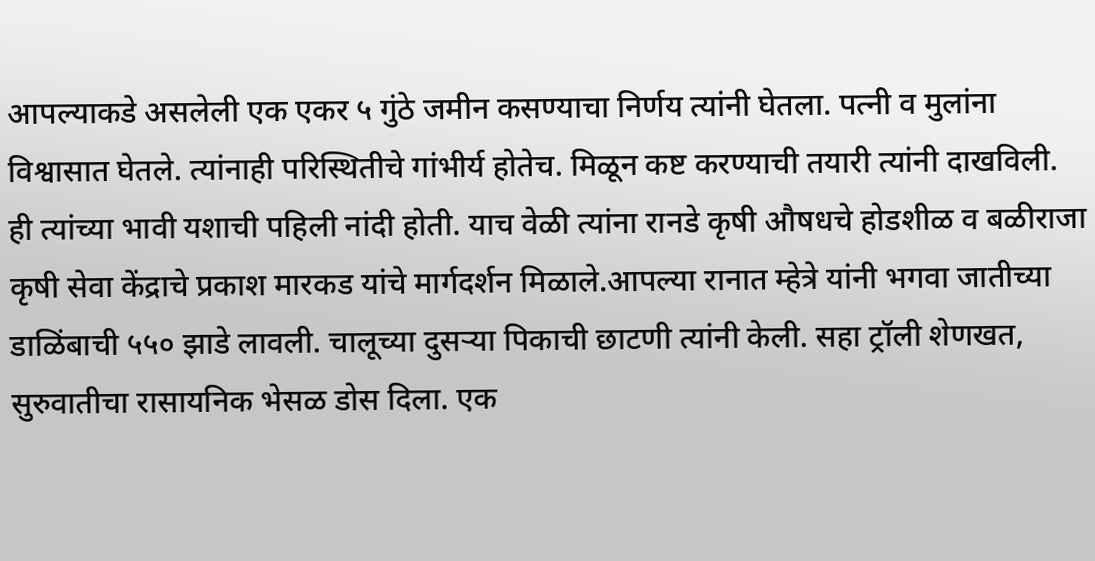आपल्याकडे असलेली एक एकर ५ गुंठे जमीन कसण्याचा निर्णय त्यांनी घेतला. पत्नी व मुलांना विश्वासात घेतले. त्यांनाही परिस्थितीचे गांभीर्य होतेच. मिळून कष्ट करण्याची तयारी त्यांनी दाखविली. ही त्यांच्या भावी यशाची पहिली नांदी होती. याच वेळी त्यांना रानडे कृषी औषधचे होडशीळ व बळीराजा कृषी सेवा केंद्राचे प्रकाश मारकड यांचे मार्गदर्शन मिळाले.आपल्या रानात म्हेत्रे यांनी भगवा जातीच्या डाळिंबाची ५५० झाडे लावली. चालूच्या दुसऱ्या पिकाची छाटणी त्यांनी केली. सहा ट्रॉली शेणखत, सुरुवातीचा रासायनिक भेसळ डोस दिला. एक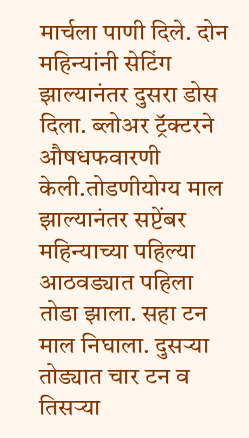मार्चला पाणी दिले. दोन महिन्यांनी सेटिंग झाल्यानंतर दुसरा डोस दिला. ब्लोअर ट्रॅक्टरने औषधफवारणी केली.तोडणीयोग्य माल झाल्यानंतर सप्टेंबर महिन्याच्या पहिल्या आठवड्यात पहिला तोडा झाला. सहा टन माल निघाला. दुसऱ्या तोड्यात चार टन व तिसऱ्या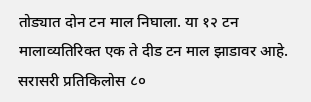तोड्यात दोन टन माल निघाला. या १२ टन मालाव्यतिरिक्त एक ते दीड टन माल झाडावर आहे. सरासरी प्रतिकिलोस ८०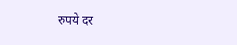रुपये दर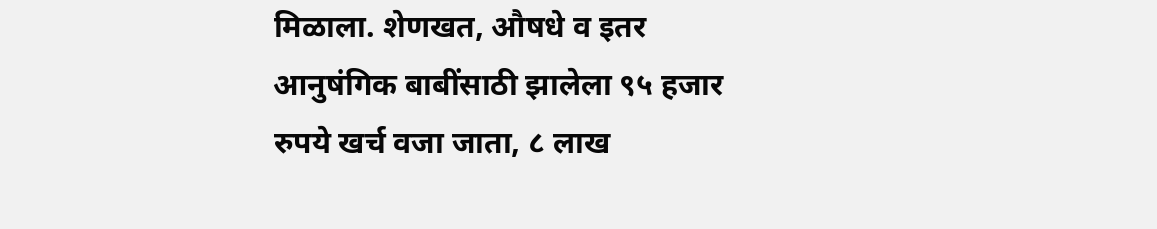मिळाला. शेणखत, औषधे व इतर आनुषंगिक बाबींसाठी झालेला ९५ हजार रुपये खर्च वजा जाता, ८ लाख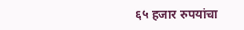६५ हजार रुपयांचा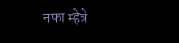नफा म्हेत्रे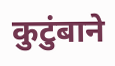कुटुंबाने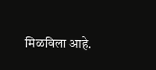मिळविला आहे.